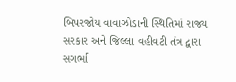બિપરજોય વાવાઝોડાની સ્થિતિમાં રાજ્ય સરકાર અને જિલ્લા વહીવટી તંત્ર દ્વારા સગર્ભા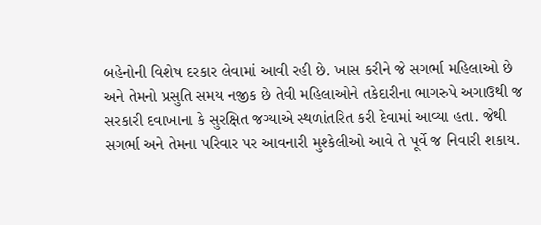બહેનોની વિશેષ દરકાર લેવામાં આવી રહી છે. ખાસ કરીને જે સગર્ભા મહિલાઓ છે અને તેમનો પ્રસુતિ સમય નજીક છે તેવી મહિલાઓને તકેદારીના ભાગરુપે અગાઉથી જ સરકારી દવાખાના કે સુરક્ષિત જગ્યાએ સ્થળાંતરિત કરી દેવામાં આવ્યા હતા. જેથી સગર્ભા અને તેમના પરિવાર પર આવનારી મુશ્કેલીઓ આવે તે પૂર્વે જ નિવારી શકાય.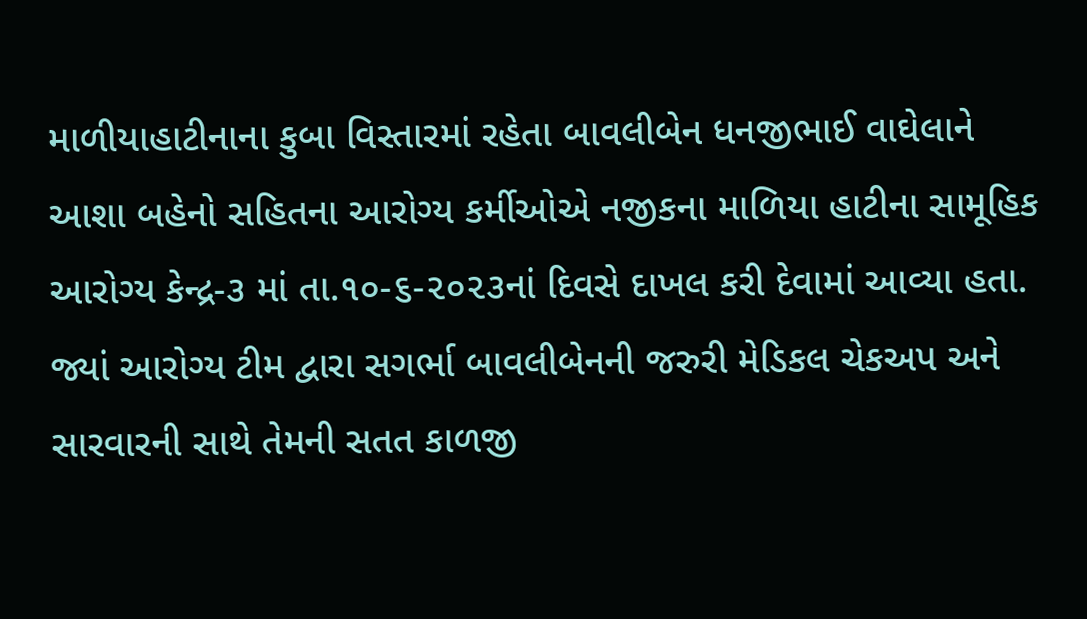માળીયાહાટીનાના કુબા વિસ્તારમાં રહેતા બાવલીબેન ધનજીભાઈ વાઘેલાને આશા બહેનો સહિતના આરોગ્ય કર્મીઓએ નજીકના માળિયા હાટીના સામૂહિક આરોગ્ય કેન્દ્ર-૩ માં તા.૧૦-૬-૨૦૨૩નાં દિવસે દાખલ કરી દેવામાં આવ્યા હતા. જ્યાં આરોગ્ય ટીમ દ્વારા સગર્ભા બાવલીબેનની જરુરી મેડિકલ ચેકઅપ અને સારવારની સાથે તેમની સતત કાળજી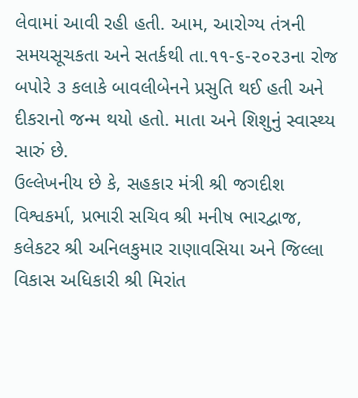લેવામાં આવી રહી હતી. આમ, આરોગ્ય તંત્રની સમયસૂચકતા અને સતર્કથી તા.૧૧-૬-૨૦૨૩ના રોજ બપોરે ૩ કલાકે બાવલીબેનને પ્રસુતિ થઈ હતી અને દીકરાનો જન્મ થયો હતો. માતા અને શિશુનું સ્વાસ્થ્ય સારું છે.
ઉલ્લેખનીય છે કે, સહકાર મંત્રી શ્રી જગદીશ વિશ્વકર્મા, પ્રભારી સચિવ શ્રી મનીષ ભારદ્વાજ, કલેકટર શ્રી અનિલકુમાર રાણાવસિયા અને જિલ્લા વિકાસ અધિકારી શ્રી મિરાંત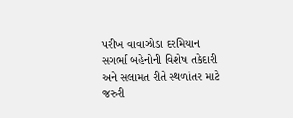પરીખ વાવાઝોડા દરમિયાન સગર્ભા બહેનોની વિશેષ તકેદારી અને સલામત રીતે સ્થળાંતર માટે જરુરી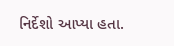નિર્દેશો આપ્યા હતા.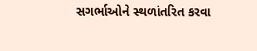સગર્ભાઓને સ્થળાંતરિત કરવા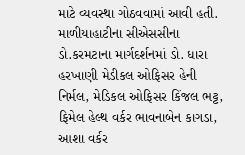માટે વ્યવસ્થા ગોઠવવામાં આવી હતી.
માળીયાહાટીના સીએસસીના ડો.કરમટાના માર્ગદર્શનમાં ડો. ધારા હરખાણી મેડીકલ ઓફિસર હેની નિર્મલ, મેડિકલ ઓફિસર કિંજલ ભટ્ટ, ફિમેલ હેલ્થ વર્કર ભાવનાબેન કાગડા, આશા વર્કર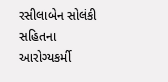રસીલાબેન સોલંકી સહિતના આરોગ્યકર્મી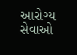આરોગ્ય સેવાઓ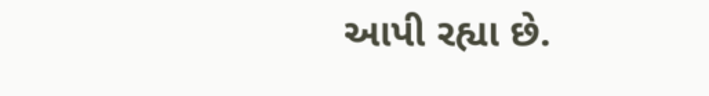આપી રહ્યા છે.